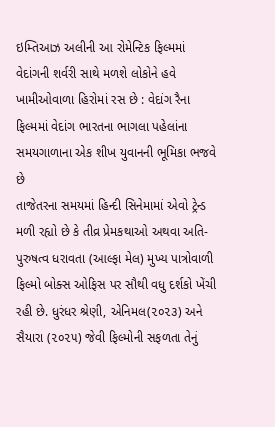ઇમ્તિઆઝ અલીની આ રોમેન્ટિક ફિલ્મમાં વેદાંગની શર્વરી સાથે મળશે લોકોને હવે ખામીઓવાળા હિરોમાં રસ છે : વેદાંગ રૈના ફિલ્મમાં વેદાંગ ભારતના ભાગલા પહેલાંના સમયગાળાના એક શીખ યુવાનની ભૂમિકા ભજવે છે
તાજેતરના સમયમાં હિન્દી સિનેમામાં એવો ટ્રેન્ડ મળી રહ્યો છે કે તીવ્ર પ્રેમકથાઓ અથવા અતિ-પુરુષત્વ ધરાવતા (આલ્ફા મેલ) મુખ્ય પાત્રોવાળી ફિલ્મો બોક્સ ઓફિસ પર સૌથી વધુ દર્શકો ખેંચી રહી છે. ધુરંધર શ્રેણી, એનિમલ(૨૦૨૩) અને સૈયારા (૨૦૨૫) જેવી ફિલ્મોની સફળતા તેનું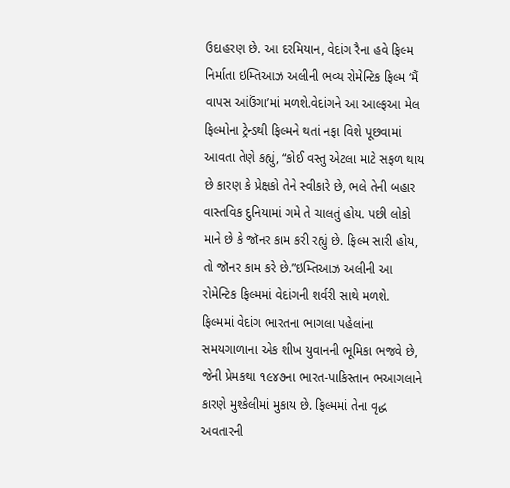ઉદાહરણ છે. આ દરમિયાન, વેદાંગ રૈના હવે ફિલ્મ નિર્માતા ઇમ્તિઆઝ અલીની ભવ્ય રોમેન્ટિક ફિલ્મ ‘મૈં વાપસ આંઉંગા’માં મળશે.વેદાંગને આ આલ્ફઆ મેલ ફિલ્મોના ટ્રેન્ડથી ફિલ્મને થતાં નફા વિશે પૂછવામાં આવતા તેણે કહ્યું, “કોઈ વસ્તુ એટલા માટે સફળ થાય છે કારણ કે પ્રેક્ષકો તેને સ્વીકારે છે, ભલે તેની બહાર વાસ્તવિક દુનિયામાં ગમે તે ચાલતું હોય. પછી લોકો માને છે કે જૉનર કામ કરી રહ્યું છે. ફિલ્મ સારી હોય, તો જૉનર કામ કરે છે.”ઇમ્તિઆઝ અલીની આ રોમેન્ટિક ફિલ્મમાં વેદાંગની શર્વરી સાથે મળશે. ફિલ્મમાં વેદાંગ ભારતના ભાગલા પહેલાંના સમયગાળાના એક શીખ યુવાનની ભૂમિકા ભજવે છે, જેની પ્રેમકથા ૧૯૪૭ના ભારત-પાકિસ્તાન ભઆગલાને કારણે મુશ્કેલીમાં મુકાય છે. ફિલ્મમાં તેના વૃદ્ધ અવતારની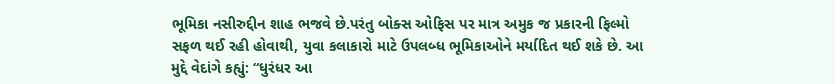ભૂમિકા નસીરુદ્દીન શાહ ભજવે છે.પરંતુ બોક્સ ઓફિસ પર માત્ર અમુક જ પ્રકારની ફિલ્મો સફળ થઈ રહી હોવાથી, યુવા કલાકારો માટે ઉપલબ્ધ ભૂમિકાઓને મર્યાદિત થઈ શકે છે. આ મુદ્દે વેદાંગે કહ્યું: “ધુરંધર આ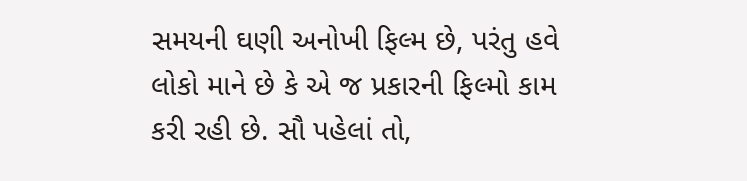સમયની ઘણી અનોખી ફિલ્મ છે, પરંતુ હવે લોકો માને છે કે એ જ પ્રકારની ફિલ્મો કામ કરી રહી છે. સૌ પહેલાં તો,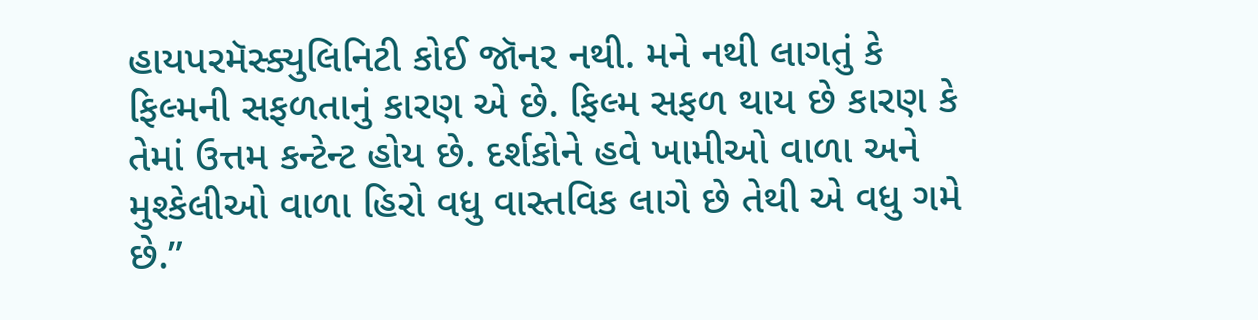હાયપરમૅસ્ક્યુલિનિટી કોઈ જૉનર નથી. મને નથી લાગતું કે ફિલ્મની સફળતાનું કારણ એ છે. ફિલ્મ સફળ થાય છે કારણ કે તેમાં ઉત્તમ કન્ટેન્ટ હોય છે. દર્શકોને હવે ખામીઓ વાળા અને મુશ્કેલીઓ વાળા હિરો વધુ વાસ્તવિક લાગે છે તેથી એ વધુ ગમે છે.”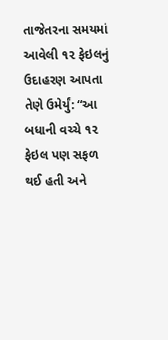તાજેતરના સમયમાં આવેલી ૧૨ ફેઇલનું ઉદાહરણ આપતા તેણે ઉમેર્યું: “આ બધાની વચ્ચે ૧૨ ફેઇલ પણ સફળ થઈ હતી અને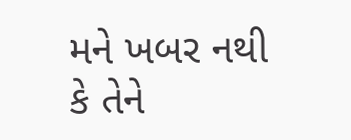મને ખબર નથી કે તેને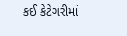કઈ કેટેગરીમાં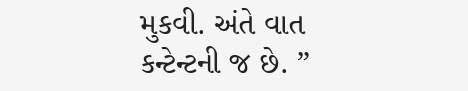મુકવી. અંતે વાત કન્ટેન્ટની જ છે. ”